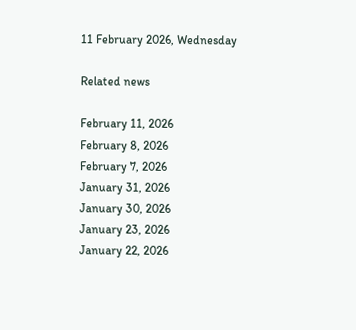11 February 2026, Wednesday

Related news

February 11, 2026
February 8, 2026
February 7, 2026
January 31, 2026
January 30, 2026
January 23, 2026
January 22, 2026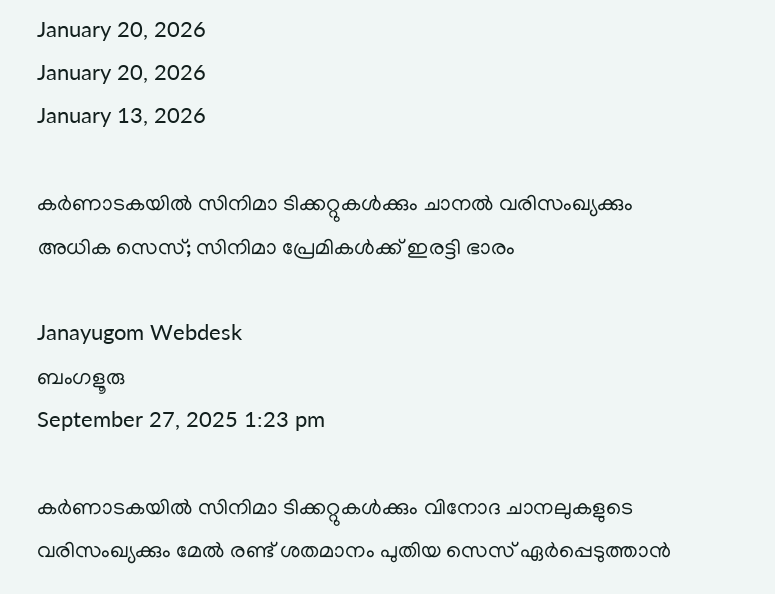January 20, 2026
January 20, 2026
January 13, 2026

കർണാടകയിൽ സിനിമാ ടിക്കറ്റുകൾക്കും ചാനൽ വരിസംഖ്യക്കും അധിക സെസ്; സിനിമാ പ്രേമികൾക്ക് ഇരട്ടി ഭാരം

Janayugom Webdesk
ബംഗളൂരു
September 27, 2025 1:23 pm

കർണാടകയിൽ സിനിമാ ടിക്കറ്റുകൾക്കും വിനോദ ചാനലുകളുടെ വരിസംഖ്യക്കും മേൽ രണ്ട് ശതമാനം പുതിയ സെസ് ഏർപ്പെടുത്താൻ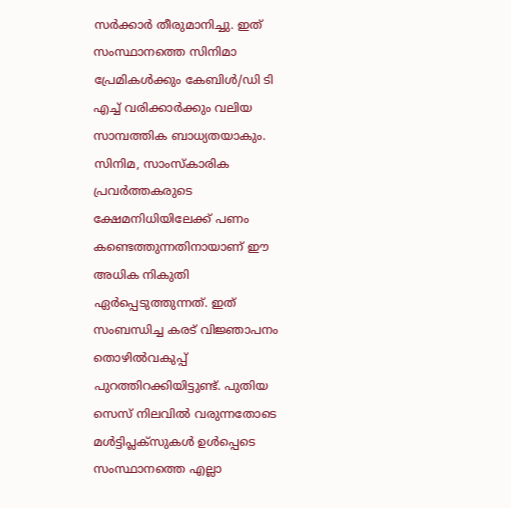സർക്കാർ തീരുമാനിച്ചു. ഇത് സംസ്ഥാനത്തെ സിനിമാ പ്രേമികൾക്കും കേബിൾ/ഡി ടി എച്ച് വരിക്കാർക്കും വലിയ സാമ്പത്തിക ബാധ്യതയാകും. സിനിമ, സാംസ്കാരിക പ്രവർത്തകരുടെ ക്ഷേമനിധിയിലേക്ക് പണം കണ്ടെത്തുന്നതിനായാണ് ഈ അധിക നികുതി ഏർപ്പെടുത്തുന്നത്. ഇത് സംബന്ധിച്ച കരട് വിജ്ഞാപനം തൊഴിൽവകുപ്പ് പുറത്തിറക്കിയിട്ടുണ്ട്. പുതിയ സെസ് നിലവിൽ വരുന്നതോടെ മൾട്ടിപ്ലക്സുകൾ ഉൾപ്പെടെ സംസ്ഥാനത്തെ എല്ലാ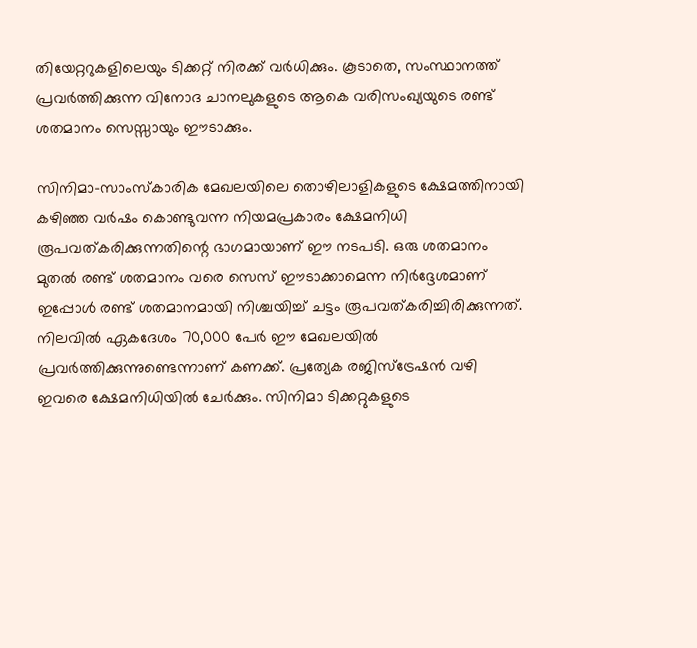തിയേറ്ററുകളിലെയും ടിക്കറ്റ് നിരക്ക് വർധിക്കും. കൂടാതെ, സംസ്ഥാനത്ത് പ്രവർത്തിക്കുന്ന വിനോദ ചാനലുകളുടെ ആകെ വരിസംഖ്യയുടെ രണ്ട് ശതമാനം സെസ്സായും ഈടാക്കും.

സിനിമാ-സാംസ്കാരിക മേഖലയിലെ തൊഴിലാളികളുടെ ക്ഷേമത്തിനായി കഴിഞ്ഞ വർഷം കൊണ്ടുവന്ന നിയമപ്രകാരം ക്ഷേമനിധി രൂപവത്കരിക്കുന്നതിന്റെ ഭാഗമായാണ് ഈ നടപടി. ഒരു ശതമാനം മുതൽ രണ്ട് ശതമാനം വരെ സെസ് ഈടാക്കാമെന്ന നിർദ്ദേശമാണ് ഇപ്പോൾ രണ്ട് ശതമാനമായി നിശ്ചയിച്ച് ചട്ടം രൂപവത്കരിച്ചിരിക്കുന്നത്. നിലവിൽ ഏകദേശം 70,000 പേർ ഈ മേഖലയിൽ പ്രവർത്തിക്കുന്നുണ്ടെന്നാണ് കണക്ക്. പ്രത്യേക രജിസ്‌ട്രേഷൻ വഴി ഇവരെ ക്ഷേമനിധിയിൽ ചേർക്കും. സിനിമാ ടിക്കറ്റുകളുടെ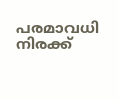പരമാവധി നിരക്ക്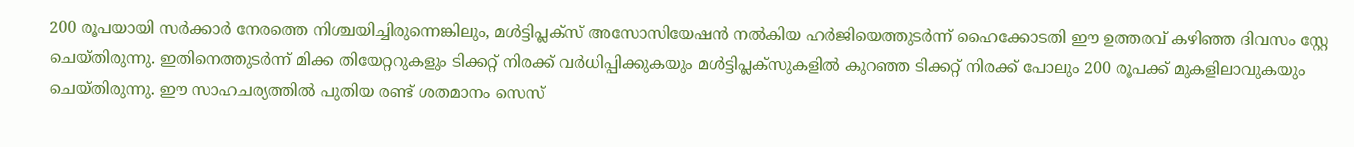200 രൂപയായി സർക്കാർ നേരത്തെ നിശ്ചയിച്ചിരുന്നെങ്കിലും, മൾട്ടിപ്ലക്സ് അസോസിയേഷൻ നൽകിയ ഹർജിയെത്തുടർന്ന് ഹൈക്കോടതി ഈ ഉത്തരവ് കഴിഞ്ഞ ദിവസം സ്റ്റേ ചെയ്തിരുന്നു. ഇതിനെത്തുടർന്ന് മിക്ക തിയേറ്ററുകളും ടിക്കറ്റ് നിരക്ക് വർധിപ്പിക്കുകയും മൾട്ടിപ്ലക്സുകളിൽ കുറഞ്ഞ ടിക്കറ്റ് നിരക്ക് പോലും 200 രൂപക്ക് മുകളിലാവുകയും ചെയ്തിരുന്നു. ഈ സാഹചര്യത്തിൽ പുതിയ രണ്ട് ശതമാനം സെസ്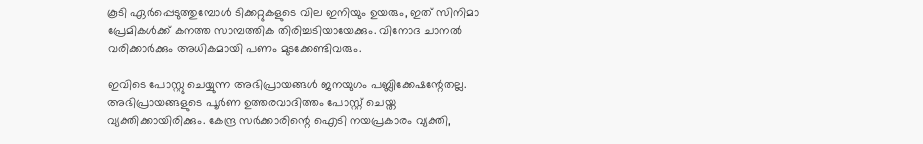കൂടി ഏർപ്പെടുത്തുമ്പോൾ ടിക്കറ്റുകളുടെ വില ഇനിയും ഉയരും, ഇത് സിനിമാ പ്രേമികൾക്ക് കനത്ത സാമ്പത്തിക തിരിച്ചടിയായേക്കും. വിനോദ ചാനൽ വരിക്കാർക്കും അധികമായി പണം മുടക്കേണ്ടിവരും.

ഇവിടെ പോസ്റ്റു ചെയ്യുന്ന അഭിപ്രായങ്ങള്‍ ജനയുഗം പബ്ലിക്കേഷന്റേതല്ല. അഭിപ്രായങ്ങളുടെ പൂര്‍ണ ഉത്തരവാദിത്തം പോസ്റ്റ് ചെയ്ത വ്യക്തിക്കായിരിക്കും. കേന്ദ്ര സര്‍ക്കാരിന്റെ ഐടി നയപ്രകാരം വ്യക്തി,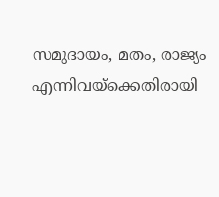സമുദായം, മതം, രാജ്യം എന്നിവയ്‌ക്കെതിരായി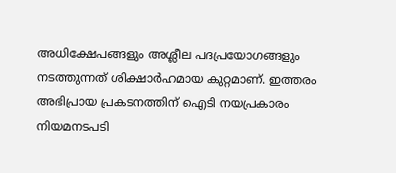അധിക്ഷേപങ്ങളും അശ്ലീല പദപ്രയോഗങ്ങളും നടത്തുന്നത് ശിക്ഷാര്‍ഹമായ കുറ്റമാണ്. ഇത്തരം അഭിപ്രായ പ്രകടനത്തിന് ഐടി നയപ്രകാരം നിയമനടപടി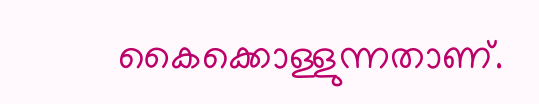കൈക്കൊള്ളുന്നതാണ്.